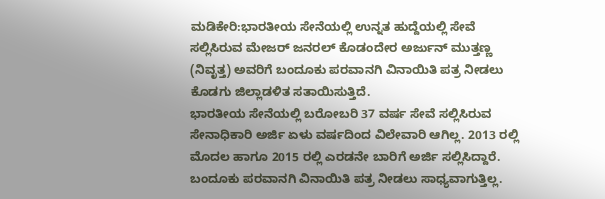ಮಡಿಕೇರಿ:ಭಾರತೀಯ ಸೇನೆಯಲ್ಲಿ ಉನ್ನತ ಹುದ್ದೆಯಲ್ಲಿ ಸೇವೆ ಸಲ್ಲಿಸಿರುವ ಮೇಜರ್ ಜನರಲ್ ಕೊಡಂದೇರ ಅರ್ಜುನ್ ಮುತ್ತಣ್ಣ (ನಿವೃತ್ತ) ಅವರಿಗೆ ಬಂದೂಕು ಪರವಾನಗಿ ವಿನಾಯಿತಿ ಪತ್ರ ನೀಡಲು ಕೊಡಗು ಜಿಲ್ಲಾಡಳಿತ ಸತಾಯಿಸುತ್ತಿದೆ.
ಭಾರತೀಯ ಸೇನೆಯಲ್ಲಿ ಬರೋಬರಿ 37 ವರ್ಷ ಸೇವೆ ಸಲ್ಲಿಸಿರುವ ಸೇನಾಧಿಕಾರಿ ಅರ್ಜಿ ಏಳು ವರ್ಷದಿಂದ ವಿಲೇವಾರಿ ಆಗಿಲ್ಲ. 2013 ರಲ್ಲಿ ಮೊದಲ ಹಾಗೂ 2015 ರಲ್ಲಿ ಎರಡನೇ ಬಾರಿಗೆ ಅರ್ಜಿ ಸಲ್ಲಿಸಿದ್ದಾರೆ.
ಬಂದೂಕು ಪರವಾನಗಿ ವಿನಾಯಿತಿ ಪತ್ರ ನೀಡಲು ಸಾಧ್ಯವಾಗುತ್ತಿಲ್ಲ.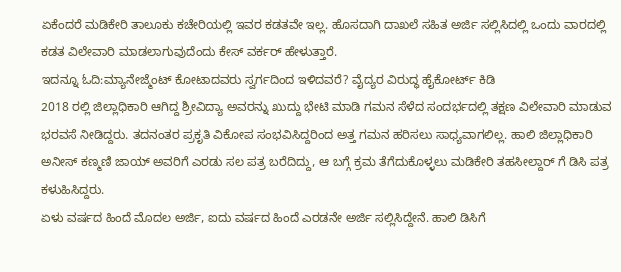ಏಕೆಂದರೆ ಮಡಿಕೇರಿ ತಾಲೂಕು ಕಚೇರಿಯಲ್ಲಿ ಇವರ ಕಡತವೇ ಇಲ್ಲ. ಹೊಸದಾಗಿ ದಾಖಲೆ ಸಹಿತ ಅರ್ಜಿ ಸಲ್ಲಿಸಿದಲ್ಲಿ ಒಂದು ವಾರದಲ್ಲಿ ಕಡತ ವಿಲೇವಾರಿ ಮಾಡಲಾಗುವುದೆಂದು ಕೇಸ್ ವರ್ಕರ್ ಹೇಳುತ್ತಾರೆ.
ಇದನ್ನೂ ಓದಿ:ಮ್ಯಾನೇಜ್ಮೆಂಟ್ ಕೋಟಾದವರು ಸ್ವರ್ಗದಿಂದ ಇಳಿದವರೆ? ವೈದ್ಯರ ವಿರುದ್ಧ ಹೈಕೋರ್ಟ್ ಕಿಡಿ
2018 ರಲ್ಲಿ ಜಿಲ್ಲಾಧಿಕಾರಿ ಆಗಿದ್ದ ಶ್ರೀವಿದ್ಯಾ ಅವರನ್ನು ಖುದ್ದು ಭೇಟಿ ಮಾಡಿ ಗಮನ ಸೆಳೆದ ಸಂದರ್ಭದಲ್ಲಿ ತಕ್ಷಣ ವಿಲೇವಾರಿ ಮಾಡುವ ಭರವಸೆ ನೀಡಿದ್ದರು. ತದನಂತರ ಪ್ರಕೃತಿ ವಿಕೋಪ ಸಂಭವಿಸಿದ್ದರಿಂದ ಅತ್ತ ಗಮನ ಹರಿಸಲು ಸಾಧ್ಯವಾಗಲಿಲ್ಲ. ಹಾಲಿ ಜಿಲ್ಲಾಧಿಕಾರಿ ಅನೀಸ್ ಕಣ್ಮಣಿ ಜಾಯ್ ಅವರಿಗೆ ಎರಡು ಸಲ ಪತ್ರ ಬರೆದಿದ್ದು, ಆ ಬಗ್ಗೆ ಕ್ರಮ ತೆಗೆದುಕೊಳ್ಳಲು ಮಡಿಕೇರಿ ತಹಸೀಲ್ದಾರ್ ಗೆ ಡಿಸಿ ಪತ್ರ ಕಳುಹಿಸಿದ್ದರು.
ಏಳು ವರ್ಷದ ಹಿಂದೆ ಮೊದಲ ಅರ್ಜಿ, ಐದು ವರ್ಷದ ಹಿಂದೆ ಎರಡನೇ ಅರ್ಜಿ ಸಲ್ಲಿಸಿದ್ದೇನೆ. ಹಾಲಿ ಡಿಸಿಗೆ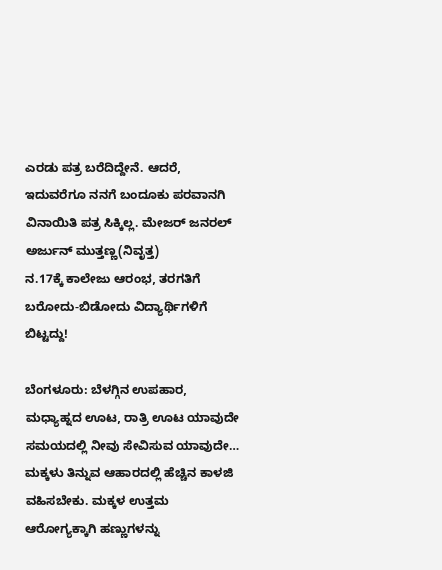ಎರಡು ಪತ್ರ ಬರೆದಿದ್ದೇನೆ. ಆದರೆ, ಇದುವರೆಗೂ ನನಗೆ ಬಂದೂಕು ಪರವಾನಗಿ ವಿನಾಯಿತಿ ಪತ್ರ ಸಿಕ್ಕಿಲ್ಲ. ಮೇಜರ್ ಜನರಲ್ ಅರ್ಜುನ್ ಮುತ್ತಣ್ಣ(ನಿವೃತ್ತ)
ನ.17ಕ್ಕೆ ಕಾಲೇಜು ಆರಂಭ, ತರಗತಿಗೆ ಬರೋದು-ಬಿಡೋದು ವಿದ್ಯಾರ್ಥಿಗಳಿಗೆ ಬಿಟ್ಟದ್ದು!

ಬೆಂಗಳೂರು: ಬೆಳಗ್ಗಿನ ಉಪಹಾರ, ಮಧ್ಯಾಹ್ನದ ಊಟ, ರಾತ್ರಿ ಊಟ ಯಾವುದೇ ಸಮಯದಲ್ಲಿ ನೀವು ಸೇವಿಸುವ ಯಾವುದೇ…
ಮಕ್ಕಳು ತಿನ್ನುವ ಆಹಾರದಲ್ಲಿ ಹೆಚ್ಚಿನ ಕಾಳಜಿ ವಹಿಸಬೇಕು. ಮಕ್ಕಳ ಉತ್ತಮ ಆರೋಗ್ಯಕ್ಕಾಗಿ ಹಣ್ಣುಗಳನ್ನು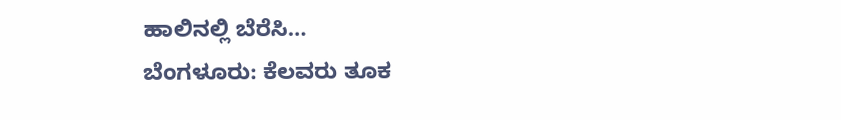ಹಾಲಿನಲ್ಲಿ ಬೆರೆಸಿ…
ಬೆಂಗಳೂರು: ಕೆಲವರು ತೂಕ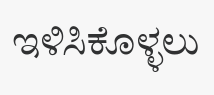ಇಳಿಸಿಕೊಳ್ಳಲು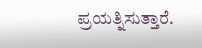ಪ್ರಯತ್ನಿಸುತ್ತಾರೆ.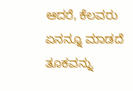ಆದರೆ, ಕೆಲವರು ಏನನ್ನೂ ಮಾಡದೆ ತೂಕವನ್ನು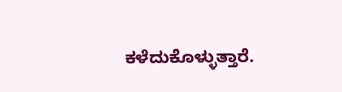ಕಳೆದುಕೊಳ್ಳುತ್ತಾರೆ.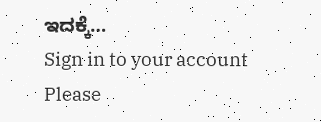ಇದಕ್ಕೆ…
Sign in to your account
Please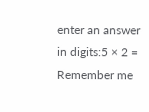enter an answer in digits:5 × 2 =
Remember me